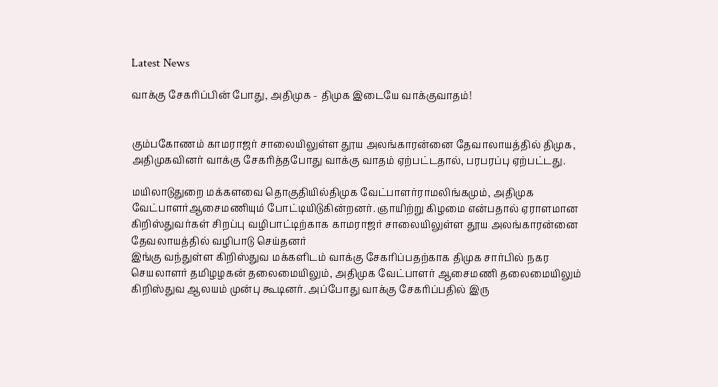Latest News

வாக்கு சேகரிப்பின் போது, அதிமுக - திமுக இடையே வாக்குவாதம்!


கும்பகோணம் காமராஜர் சாலையிலுள்ள தூய அலங்காரன்னை தேவாலாயத்தில் திமுக, அதிமுகவினர் வாக்கு சேகரித்தபோது வாக்கு வாதம் ஏற்பட்டதால், பரபரப்பு ஏற்பட்டது.

மயிலாடுதுறை மக்களவை தொகுதியில்திமுக வேட்பாளர்ராமலிங்கமும், அதிமுக வேட்பாளர்ஆசைமணியும் போட்டியிடுகின்றனர். ஞாயிற்று கிழமை என்பதால் ஏராளமான கிறிஸ்துவர்கள் சிறப்பு வழிபாட்டிற்காக காமராஜர் சாலையிலுள்ள தூய அலங்காரன்னை தேவலாயத்தில் வழிபாடு செய்தனர்
இங்கு வந்துள்ள கிறிஸ்துவ மக்களிடம் வாக்கு சேகரிப்பதற்காக திமுக சார்பில் நகர செயலாளர் தமிழழகன் தலைமையிலும், அதிமுக வேட்பாளர் ஆசைமணி தலைமையிலும் கிறிஸ்துவ ஆலயம் முன்பு கூடினர். அப்போது வாக்கு சேகரிப்பதில் இரு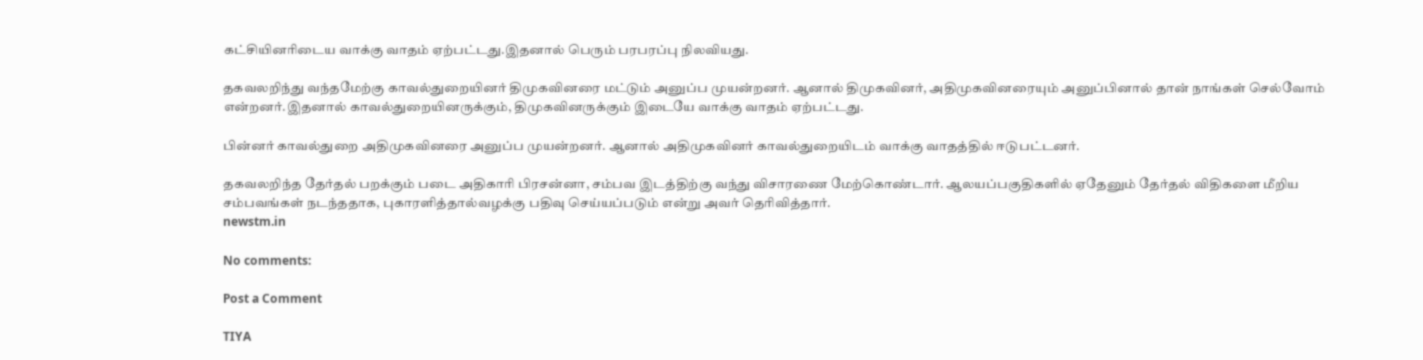கட்சியினரிடைய வாக்கு வாதம் ஏற்பட்டது.இதனால் பெரும் பரபரப்பு நிலவியது.

தகவலறிந்து வந்தமேற்கு காவல்துறையினர் திமுகவினரை மட்டும் அனுப்ப முயன்றனர். ஆனால் திமுகவினர், அதிமுகவினரையும் அனுப்பினால் தான் நாங்கள் செல்வோம் என்றனர்.இதனால் காவல்துறையினருக்கும், திமுகவினருக்கும் இடையே வாக்கு வாதம் ஏற்பட்டது.

பின்னர் காவல்துறை அதிமுகவினரை அனுப்ப முயன்றனர். ஆனால் அதிமுகவினர் காவல்துறையிடம் வாக்கு வாதத்தில் ஈடுபட்டனர்.

தகவலறிந்த தேர்தல் பறக்கும் படை அதிகாரி பிரசன்னா, சம்பவ இடத்திற்கு வந்து விசாரணை மேற்கொண்டார். ஆலயப்பகுதிகளில் ஏதேனும் தேர்தல் விதிகளை மீறிய சம்பவங்கள் நடந்ததாக, புகாரளித்தால்வழக்கு பதிவு செய்யப்படும் என்று அவர் தெரிவித்தார்.
newstm.in

No comments:

Post a Comment

TIYA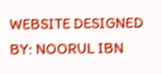WEBSITE DESIGNED BY: NOORUL IBN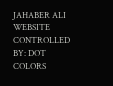JAHABER ALI WEBSITE CONTROLLED BY: DOT COLORS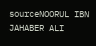sourceNOORUL IBN JAHABER ALI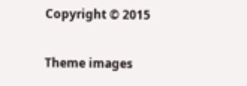Copyright © 2015

Theme images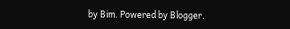by Bim. Powered by Blogger.